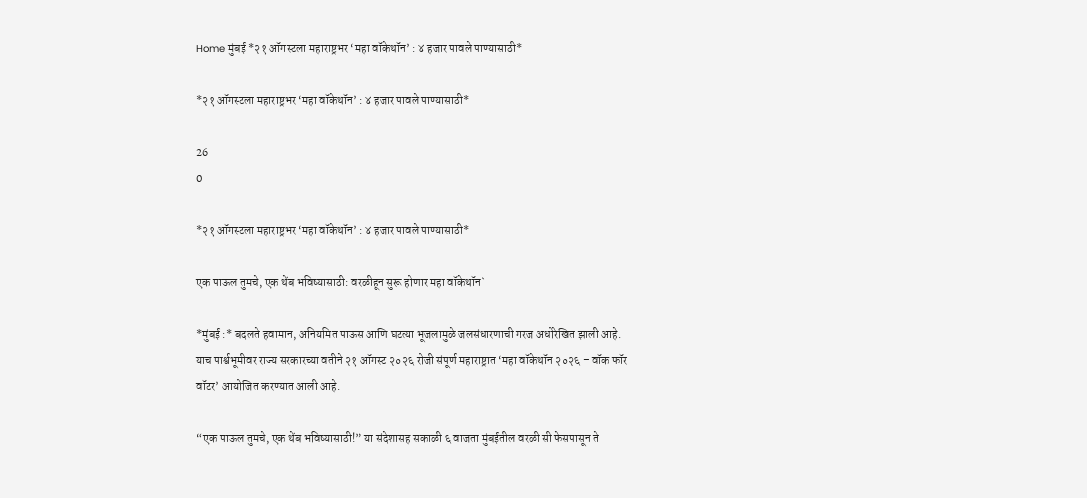Home मुंबई *२१ ऑगस्टला महाराष्ट्रभर ‘महा वॉकेथॉन’ : ४ हजार पावले पाण्यासाठी*

*२१ ऑगस्टला महाराष्ट्रभर ‘महा वॉकेथॉन’ : ४ हजार पावले पाण्यासाठी*

26
0

*२१ ऑगस्टला महाराष्ट्रभर ‘महा वॉकेथॉन’ : ४ हजार पावले पाण्यासाठी*

एक पाऊल तुमचे, एक थेंब भविष्यासाठी: वरळीहून सुरू होणार महा वॉकेथॉन`

*मुंबई :* बदलते हवामान, अनियमित पाऊस आणि घटत्या भूजलामुळे जलसंधारणाची गरज अधोरेखित झाली आहे. याच पार्श्वभूमीवर राज्य सरकारच्या वतीने २१ ऑगस्ट २०२६ रोजी संपूर्ण महाराष्ट्रात ‘महा वॉकेथॉन २०२६ – वॉक फॉर वॉटर’ आयोजित करण्यात आली आहे.

“एक पाऊल तुमचे, एक थेंब भविष्यासाठी!” या संदेशासह सकाळी ६ वाजता मुंबईतील वरळी सी फेसपासून ते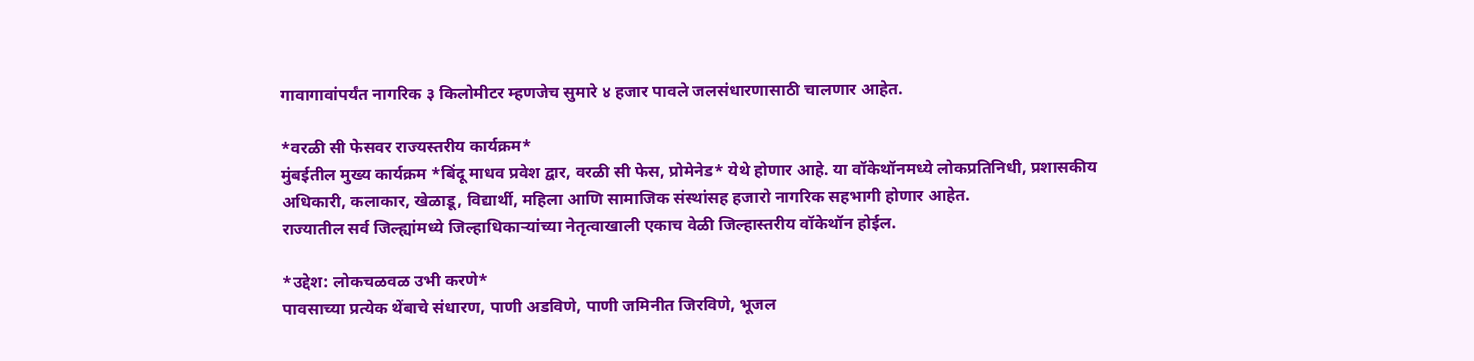गावागावांपर्यंत नागरिक ३ किलोमीटर म्हणजेच सुमारे ४ हजार पावले जलसंधारणासाठी चालणार आहेत.

*वरळी सी फेसवर राज्यस्तरीय कार्यक्रम*
मुंबईतील मुख्य कार्यक्रम *बिंदू माधव प्रवेश द्वार, वरळी सी फेस, प्रोमेनेड* येथे होणार आहे. या वॉकेथॉनमध्ये लोकप्रतिनिधी, प्रशासकीय अधिकारी, कलाकार, खेळाडू, विद्यार्थी, महिला आणि सामाजिक संस्थांसह हजारो नागरिक सहभागी होणार आहेत.
राज्यातील सर्व जिल्ह्यांमध्ये जिल्हाधिकाऱ्यांच्या नेतृत्वाखाली एकाच वेळी जिल्हास्तरीय वॉकेथॉन होईल.

*उद्देश: लोकचळवळ उभी करणे*
पावसाच्या प्रत्येक थेंबाचे संधारण, पाणी अडविणे, पाणी जमिनीत जिरविणे, भूजल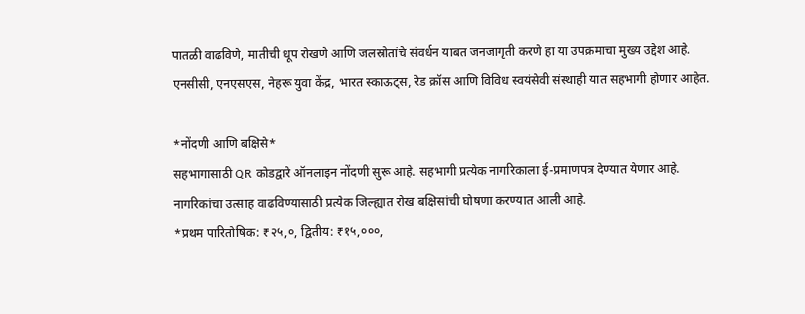पातळी वाढविणे, मातीची धूप रोखणे आणि जलस्रोतांचे संवर्धन याबत जनजागृती करणे हा या उपक्रमाचा मुख्य उद्देश आहे.
एनसीसी, एनएसएस, नेहरू युवा केंद्र, भारत स्काऊट्स, रेड क्रॉस आणि विविध स्वयंसेवी संस्थाही यात सहभागी होणार आहेत.

*नोंदणी आणि बक्षिसे*
सहभागासाठी QR कोडद्वारे ऑनलाइन नोंदणी सुरू आहे. सहभागी प्रत्येक नागरिकाला ई-प्रमाणपत्र देण्यात येणार आहे.
नागरिकांचा उत्साह वाढविण्यासाठी प्रत्येक जिल्ह्यात रोख बक्षिसांची घोषणा करण्यात आली आहे.
*प्रथम पारितोषिक: ₹२५,०, द्वितीय: ₹१५,०००,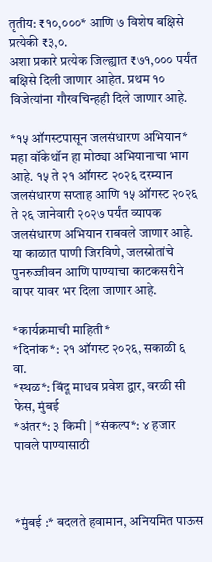तृतीय: ₹१०,०००* आणि ७ विशेष बक्षिसे प्रत्येकी ₹३,०.
अशा प्रकारे प्रत्येक जिल्ह्यात ₹७१,००० पर्यंत बक्षिसे दिली जाणार आहेत. प्रथम १० विजेत्यांना गौरवचिन्हही दिले जाणार आहे.

*१५ ऑगस्टपासून जलसंधारण अभियान*
महा वॉकेथॉन हा मोठ्या अभियानाचा भाग आहे. १५ ते २१ ऑगस्ट २०२६ दरम्यान जलसंधारण सप्ताह आणि १५ ऑगस्ट २०२६ ते २६ जानेवारी २०२७ पर्यंत व्यापक जलसंधारण अभियान राबवले जाणार आहे. या काळात पाणी जिरविणे, जलस्रोतांचे पुनरुज्जीवन आणि पाण्याचा काटकसरीने वापर यावर भर दिला जाणार आहे.

*कार्यक्रमाची माहिती*
*दिनांक*: २१ ऑगस्ट २०२६, सकाळी ६ वा.
*स्थळ*: बिंदू माधव प्रवेश द्वार, वरळी सी फेस, मुंबई
*अंतर*: ३ किमी | *संकल्प*: ४ हजार पावले पाण्यासाठी



*मुंबई :* बदलते हवामान, अनियमित पाऊस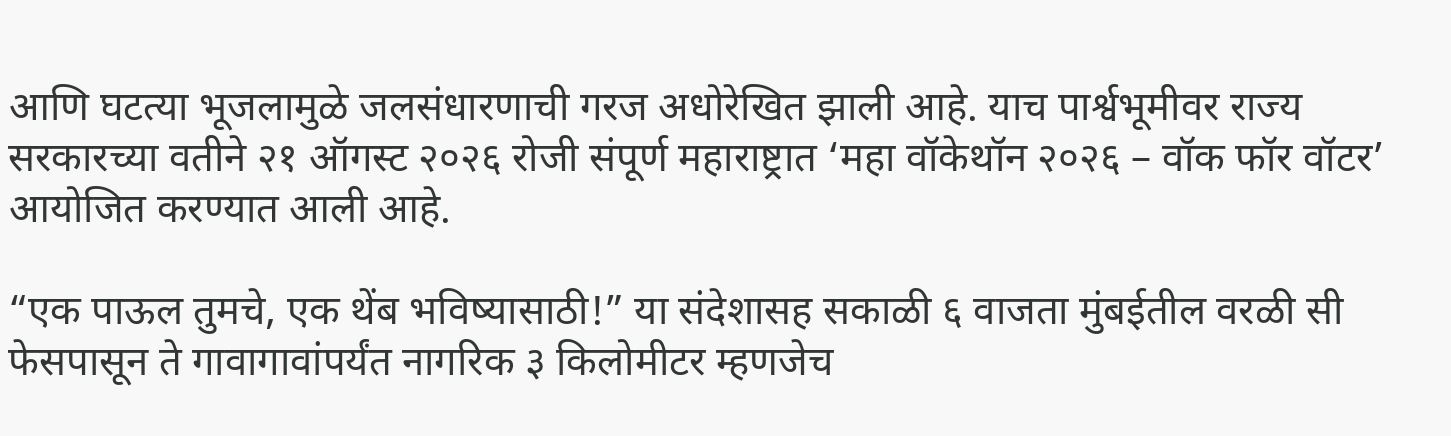आणि घटत्या भूजलामुळे जलसंधारणाची गरज अधोरेखित झाली आहे. याच पार्श्वभूमीवर राज्य सरकारच्या वतीने २१ ऑगस्ट २०२६ रोजी संपूर्ण महाराष्ट्रात ‘महा वॉकेथॉन २०२६ – वॉक फॉर वॉटर’ आयोजित करण्यात आली आहे.

“एक पाऊल तुमचे, एक थेंब भविष्यासाठी!” या संदेशासह सकाळी ६ वाजता मुंबईतील वरळी सी फेसपासून ते गावागावांपर्यंत नागरिक ३ किलोमीटर म्हणजेच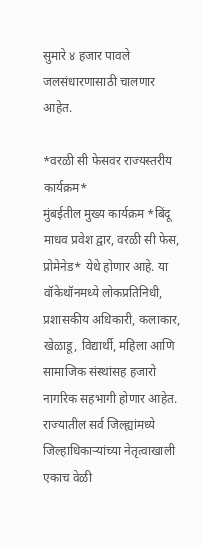सुमारे ४ हजार पावले जलसंधारणासाठी चालणार आहेत.

*वरळी सी फेसवर राज्यस्तरीय कार्यक्रम*
मुंबईतील मुख्य कार्यक्रम *बिंदू माधव प्रवेश द्वार, वरळी सी फेस, प्रोमेनेड* येथे होणार आहे. या वॉकेथॉनमध्ये लोकप्रतिनिधी, प्रशासकीय अधिकारी, कलाकार, खेळाडू, विद्यार्थी, महिला आणि सामाजिक संस्थांसह हजारो नागरिक सहभागी होणार आहेत.
राज्यातील सर्व जिल्ह्यांमध्ये जिल्हाधिकाऱ्यांच्या नेतृत्वाखाली एकाच वेळी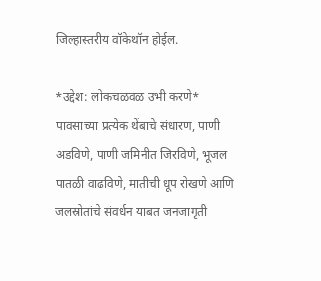जिल्हास्तरीय वॉकेथॉन होईल.

*उद्देश: लोकचळवळ उभी करणे*
पावसाच्या प्रत्येक थेंबाचे संधारण, पाणी अडविणे, पाणी जमिनीत जिरविणे, भूजल पातळी वाढविणे, मातीची धूप रोखणे आणि जलस्रोतांचे संवर्धन याबत जनजागृती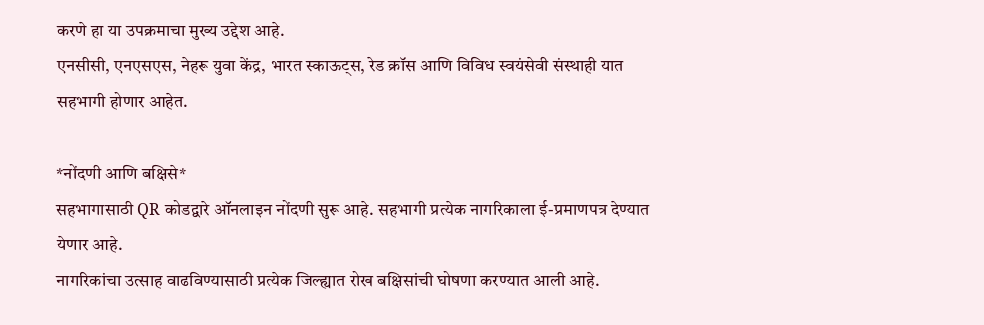करणे हा या उपक्रमाचा मुख्य उद्देश आहे.
एनसीसी, एनएसएस, नेहरू युवा केंद्र, भारत स्काऊट्स, रेड क्रॉस आणि विविध स्वयंसेवी संस्थाही यात सहभागी होणार आहेत.

*नोंदणी आणि बक्षिसे*
सहभागासाठी QR कोडद्वारे ऑनलाइन नोंदणी सुरू आहे. सहभागी प्रत्येक नागरिकाला ई-प्रमाणपत्र देण्यात येणार आहे.
नागरिकांचा उत्साह वाढविण्यासाठी प्रत्येक जिल्ह्यात रोख बक्षिसांची घोषणा करण्यात आली आहे.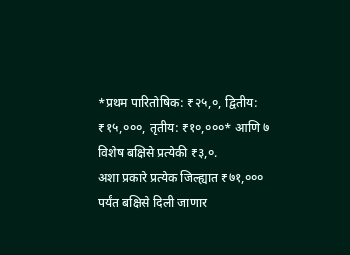*प्रथम पारितोषिक: ₹२५,०, द्वितीय: ₹१५,०००, तृतीय: ₹१०,०००* आणि ७ विशेष बक्षिसे प्रत्येकी ₹३,०.
अशा प्रकारे प्रत्येक जिल्ह्यात ₹७१,००० पर्यंत बक्षिसे दिली जाणार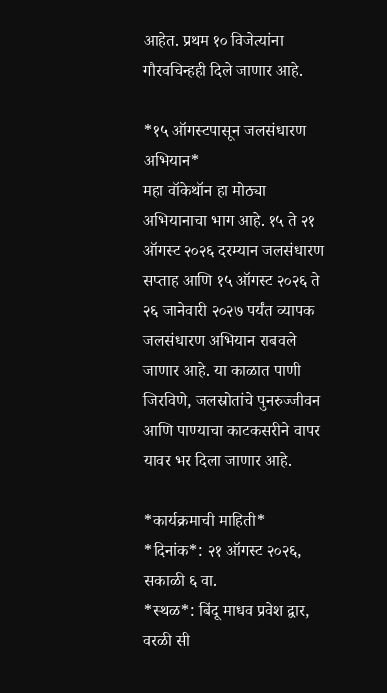आहेत. प्रथम १० विजेत्यांना गौरवचिन्हही दिले जाणार आहे.

*१५ ऑगस्टपासून जलसंधारण अभियान*
महा वॉकेथॉन हा मोठ्या अभियानाचा भाग आहे. १५ ते २१ ऑगस्ट २०२६ दरम्यान जलसंधारण सप्ताह आणि १५ ऑगस्ट २०२६ ते २६ जानेवारी २०२७ पर्यंत व्यापक जलसंधारण अभियान राबवले जाणार आहे. या काळात पाणी जिरविणे, जलस्रोतांचे पुनरुज्जीवन आणि पाण्याचा काटकसरीने वापर यावर भर दिला जाणार आहे.

*कार्यक्रमाची माहिती*
*दिनांक*: २१ ऑगस्ट २०२६, सकाळी ६ वा.
*स्थळ*: बिंदू माधव प्रवेश द्वार, वरळी सी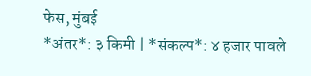फेस, मुंबई
*अंतर*: ३ किमी | *संकल्प*: ४ हजार पावले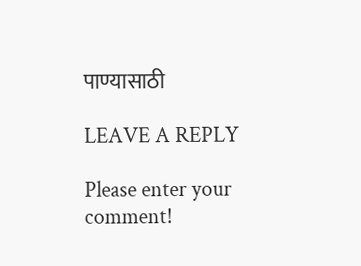पाण्यासाठी

LEAVE A REPLY

Please enter your comment!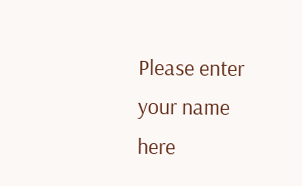Please enter your name here